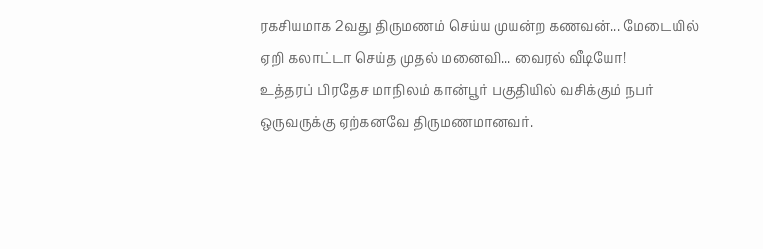ரகசியமாக 2வது திருமணம் செய்ய முயன்ற கணவன்... மேடையில் ஏறி கலாட்டா செய்த முதல் மனைவி... வைரல் வீடியோ!
உத்தரப் பிரதேச மாநிலம் கான்பூர் பகுதியில் வசிக்கும் நபர் ஒருவருக்கு ஏற்கனவே திருமணமானவர்.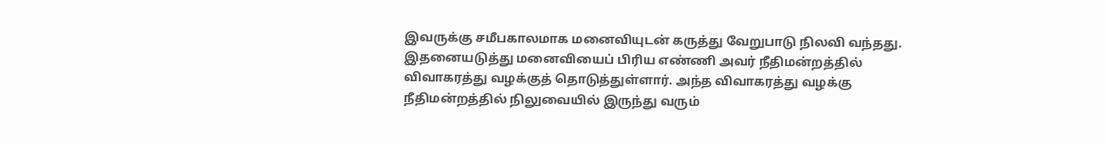இவருக்கு சமீபகாலமாக மனைவியுடன் கருத்து வேறுபாடு நிலவி வந்தது. இதனையடுத்து மனைவியைப் பிரிய எண்ணி அவர் நீதிமன்றத்தில் விவாகரத்து வழக்குத் தொடுத்துள்ளார். அந்த விவாகரத்து வழக்கு நீதிமன்றத்தில் நிலுவையில் இருந்து வரும்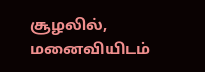சூழலில், மனைவியிடம்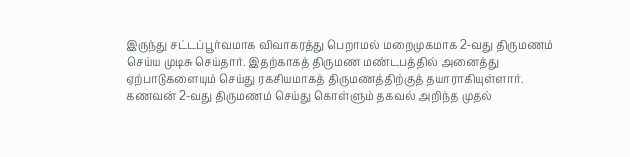இருந்து சட்டப்பூர்வமாக விவாகரத்து பெறாமல் மறைமுகமாக 2-வது திருமணம் செய்ய முடிசு செய்தார். இதற்காகத் திருமண மண்டபத்தில் அனைத்து ஏற்பாடுகளையும் செய்து ரகசியமாகத் திருமணத்திற்குத் தயாராகியுள்ளார்.
கணவன் 2-வது திருமணம் செய்து கொள்ளும் தகவல் அறிந்த முதல்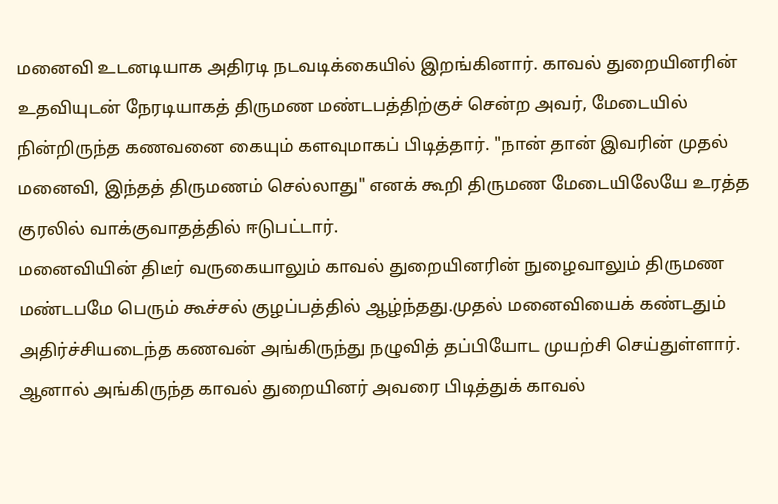மனைவி உடனடியாக அதிரடி நடவடிக்கையில் இறங்கினார். காவல் துறையினரின் உதவியுடன் நேரடியாகத் திருமண மண்டபத்திற்குச் சென்ற அவர், மேடையில் நின்றிருந்த கணவனை கையும் களவுமாகப் பிடித்தார். "நான் தான் இவரின் முதல் மனைவி, இந்தத் திருமணம் செல்லாது" எனக் கூறி திருமண மேடையிலேயே உரத்த குரலில் வாக்குவாதத்தில் ஈடுபட்டார்.
மனைவியின் திடீர் வருகையாலும் காவல் துறையினரின் நுழைவாலும் திருமண மண்டபமே பெரும் கூச்சல் குழப்பத்தில் ஆழ்ந்தது.முதல் மனைவியைக் கண்டதும் அதிர்ச்சியடைந்த கணவன் அங்கிருந்து நழுவித் தப்பியோட முயற்சி செய்துள்ளார். ஆனால் அங்கிருந்த காவல் துறையினர் அவரை பிடித்துக் காவல்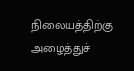நிலையத்திற்கு அழைத்துச்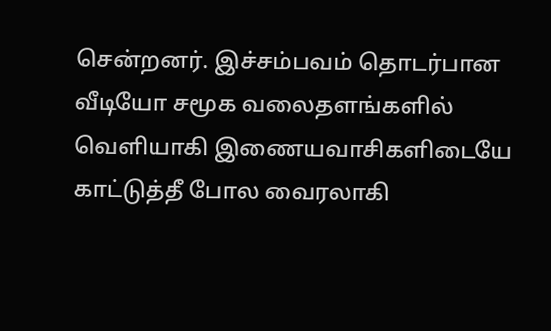சென்றனர். இச்சம்பவம் தொடர்பான வீடியோ சமூக வலைதளங்களில் வெளியாகி இணையவாசிகளிடையே காட்டுத்தீ போல வைரலாகி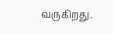வருகிறது.